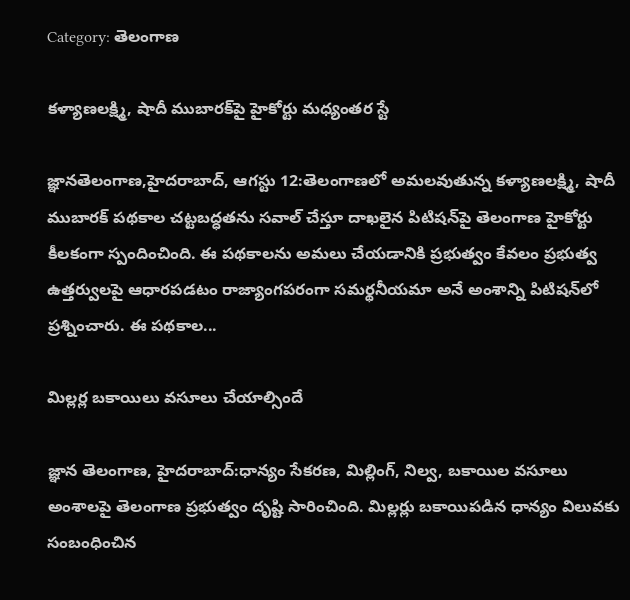Category: తెలంగాణ

కళ్యాణలక్ష్మి, షాదీ ముబారక్‌పై హైకోర్టు మధ్యంతర స్టే

జ్ఞానతెలంగాణ,హైదరాబాద్, ఆగస్టు 12:తెలంగాణలో అమలవుతున్న కళ్యాణలక్ష్మి, షాదీ ముబారక్ పథకాల చట్టబద్ధతను సవాల్ చేస్తూ దాఖలైన పిటిషన్‌పై తెలంగాణ హైకోర్టు కీలకంగా స్పందించింది. ఈ పథకాలను అమలు చేయడానికి ప్రభుత్వం కేవలం ప్రభుత్వ ఉత్తర్వులపై ఆధారపడటం రాజ్యాంగపరంగా సమర్థనీయమా అనే అంశాన్ని పిటిషన్‌లో ప్రశ్నించారు. ఈ పథకాల...

మిల్లర్ల బకాయిలు వసూలు చేయాల్సిందే

జ్ఞాన తెలంగాణ, హైదరాబాద్‌:ధాన్యం సేకరణ, మిల్లింగ్‌, నిల్వ, బకాయిల వసూలు అంశాలపై తెలంగాణ ప్రభుత్వం దృష్టి సారించింది. మిల్లర్లు బకాయిపడిన ధాన్యం విలువకు సంబంధించిన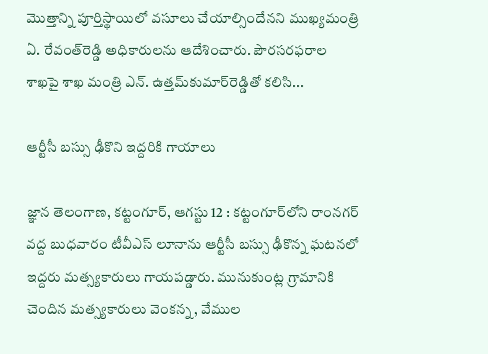మొత్తాన్ని పూర్తిస్థాయిలో వసూలు చేయాల్సిందేనని ముఖ్యమంత్రి ఏ. రేవంత్‌రెడ్డి అధికారులను ఆదేశించారు. పౌరసరఫరాల శాఖపై శాఖ మంత్రి ఎన్‌. ఉత్తమ్‌కుమార్‌రెడ్డితో కలిసి...

ఆర్టీసీ బస్సు ఢీకొని ఇద్దరికి గాయాలు

జ్ఞాన తెలంగాణ, కట్టంగూర్, ఆగస్టు 12 : కట్టంగూర్‌లోని రాంనగర్‌ వద్ద బుధవారం టీవీఎస్‌ లూనాను ఆర్టీసీ బస్సు ఢీకొన్న ఘటనలో ఇద్దరు మత్స్యకారులు గాయపడ్డారు. మునుకుంట్ల గ్రామానికి చెందిన మత్స్యకారులు వెంకన్న, వేముల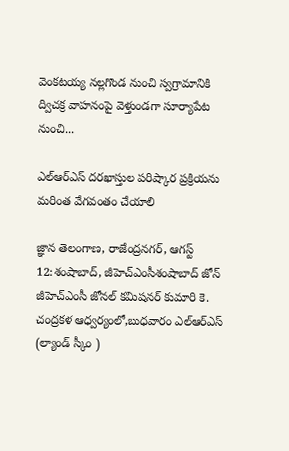వెంకటయ్య నల్లగొండ నుంచి స్వగ్రామానికి ద్విచక్ర వాహనంపై వెళ్తుండగా సూర్యాపేట నుంచి...

ఎల్ఆర్ఎస్ దరఖాస్తుల పరిష్కార ప్రక్రియను మరింత వేగవంతం చేయాలి

జ్ఞాన తెలంగాణ, రాజేంద్రనగర్, ఆగస్ట్ 12:శంషాబాద్, జీహెచ్‌ఎంసీశంషాబాద్ జోన్ జీహెచ్‌ఎంసీ జోనల్ కమిషనర్ కుమారి కె. చంద్రకళ ఆధ్వర్యంలో,బుధవారం ఎల్‌ఆర్‌ఎస్‌ (ల్యాండ్ స్కీం )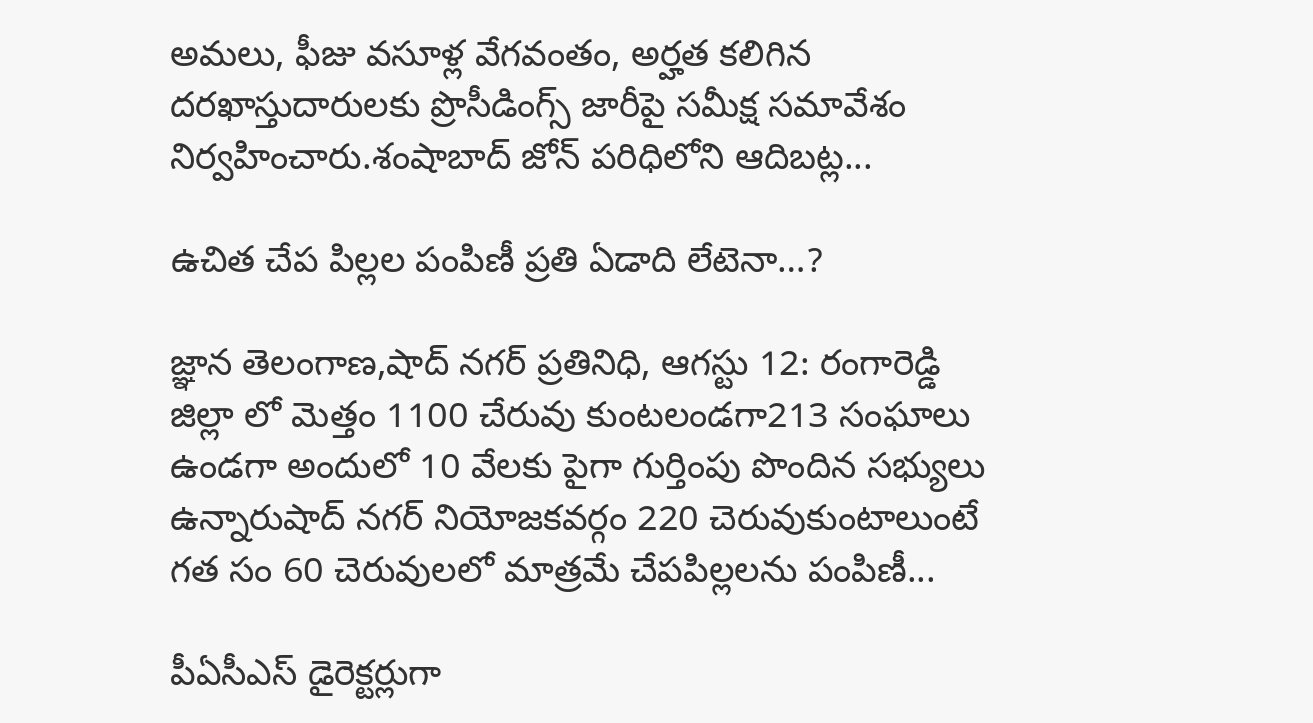అమలు, ఫీజు వసూళ్ల వేగవంతం, అర్హత కలిగిన దరఖాస్తుదారులకు ప్రొసీడింగ్స్ జారీపై సమీక్ష సమావేశం నిర్వహించారు.శంషాబాద్ జోన్ పరిధిలోని ఆదిబట్ల...

ఉచిత చేప పిల్లల పంపిణీ ప్రతి ఏడాది లేటెనా…?

జ్ఞాన తెలంగాణ,షాద్ నగర్ ప్రతినిధి, ఆగస్టు 12: రంగారెడ్డి జిల్లా లో మెత్తం 1100 చేరువు కుంటలండగా213 సంఘాలు ఉండగా అందులో 10 వేలకు పైగా గుర్తింపు పొందిన సభ్యులు ఉన్నారుషాద్ నగర్ నియోజకవర్గం 220 చెరువుకుంటాలుంటే గత సం 60 చెరువులలో మాత్రమే చేపపిల్లలను పంపిణీ...

పీఏసీఎస్ డైరెక్టర్లుగా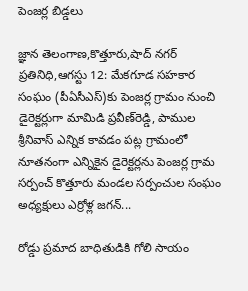పెంజర్ల బిడ్డలు

జ్ఞాన తెలంగాణ,కొత్తూరు,షాద్ నగర్ ప్రతినిధి,ఆగస్టు 12: మేకగూడ సహకార సంఘం (పీఏసీఎస్)కు పెంజర్ల గ్రామం నుంచి డైరెక్టర్లుగా మామిడి ప్రవీణ్‌రెడ్డి, పాముల శ్రీనివాస్ ఎన్నిక కావడం పట్ల గ్రామంలో నూతనంగా ఎన్నికైన డైరెక్టర్లను పెంజర్ల గ్రామ సర్పంచ్ కొత్తూరు మండల సర్పంచుల సంఘం అధ్యక్షులు ఎర్రోళ్ల జగన్...

రోడ్డు ప్రమాద బాధితుడికి గోలి సాయం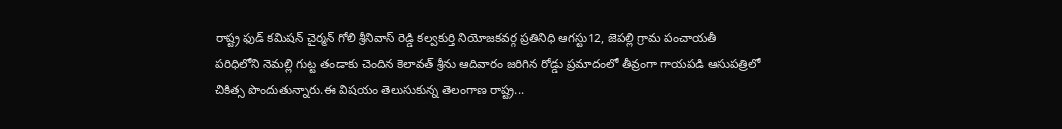రాష్ట్ర ఫుడ్ కమిషన్ చైర్మన్ గోలి శ్రీనివాస్ రెడ్డి కల్వకుర్తి నియోజకవర్గ ప్రతినిధి ఆగస్టు12, జెపల్లి గ్రామ పంచాయతీ పరిధిలోని నెమల్లి గుట్ట తండాకు చెందిన కెలావత్ శ్రీను ఆదివారం జరిగిన రోడ్డు ప్రమాదంలో తీవ్రంగా గాయపడి ఆసుపత్రిలో చికిత్స పొందుతున్నారు.ఈ విషయం తెలుసుకున్న తెలంగాణ రాష్ట్ర...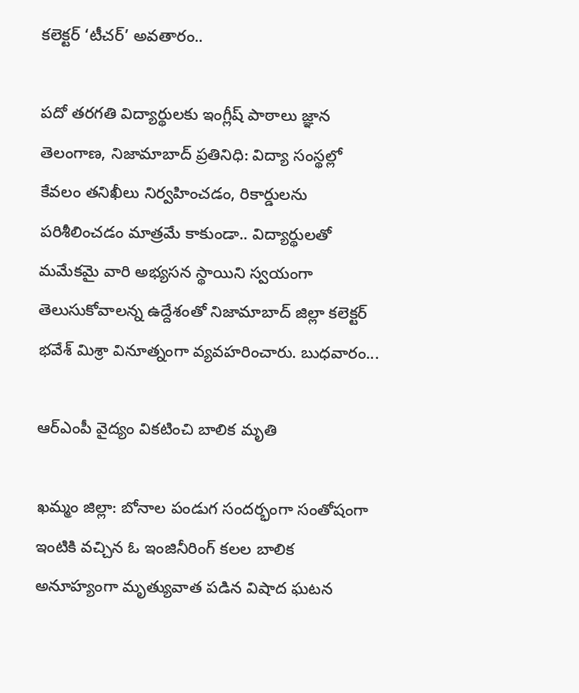కలెక్టర్‌ ‘టీచర్‌’ అవతారం..

పదో తరగతి విద్యార్థులకు ఇంగ్లీష్‌ పాఠాలు జ్ఞాన తెలంగాణ, నిజామాబాద్ ప్రతినిధి: విద్యా సంస్థల్లో కేవలం తనిఖీలు నిర్వహించడం, రికార్డులను పరిశీలించడం మాత్రమే కాకుండా.. విద్యార్థులతో మమేకమై వారి అభ్యసన స్థాయిని స్వయంగా తెలుసుకోవాలన్న ఉద్దేశంతో నిజామాబాద్ జిల్లా కలెక్టర్ భవేశ్ మిశ్రా వినూత్నంగా వ్యవహరించారు. బుధవారం...

ఆర్ఎంపీ వైద్యం వికటించి బాలిక మృతి

ఖమ్మం జిల్లా: బోనాల పండుగ సందర్భంగా సంతోషంగా ఇంటికి వచ్చిన ఓ ఇంజినీరింగ్‌ కలల బాలిక అనూహ్యంగా మృత్యువాత పడిన విషాద ఘటన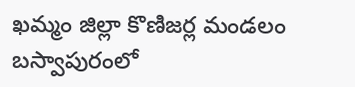ఖమ్మం జిల్లా కొణిజర్ల మండలం బస్వాపురంలో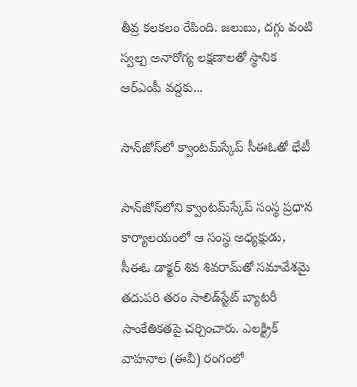తీవ్ర కలకలం రేపింది. జలుబు, దగ్గు వంటి స్వల్ప అనారోగ్య లక్షణాలతో స్థానిక ఆర్ఎంపీ వద్దకు...

సాన్‌జోస్‌లో క్వాంటమ్‌స్కేప్ సీఈఓతో భేటీ

సాన్‌జోస్‌లోని క్వాంటమ్‌స్కేప్ సంస్థ ప్రధాన కార్యాలయంలో ఆ సంస్థ అధ్యక్షుడు, సీఈఓ డాక్టర్ శివ శివరామ్‌తో సమావేశమై తదుపరి తరం సాలిడ్‌స్టేట్ బ్యాటరీ సాంకేతికతపై చర్చించారు. ఎలక్ట్రిక్ వాహనాల (ఈవీ) రంగంలో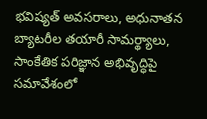భవిష్యత్ అవసరాలు, అధునాతన బ్యాటరీల తయారీ సామర్థ్యాలు, సాంకేతిక పరిజ్ఞాన అభివృద్ధిపై సమావేశంలో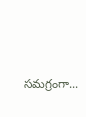సమగ్రంగా...